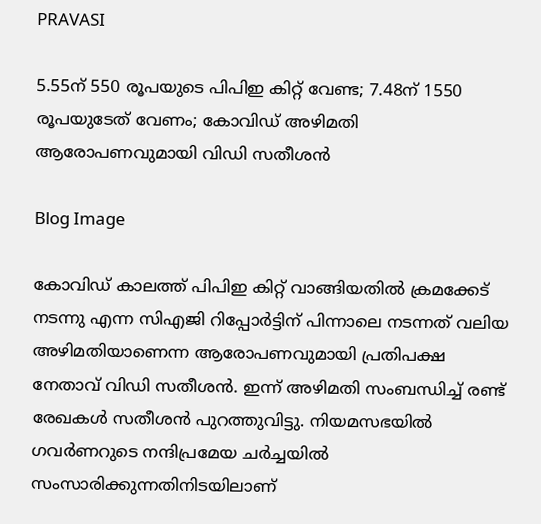PRAVASI

5.55ന് 550 രൂപയുടെ പിപിഇ കിറ്റ് വേണ്ട; 7.48ന് 1550 രൂപയുടേത് വേണം; കോവിഡ് അഴിമതി ആരോപണവുമായി വിഡി സതീശന്‍

Blog Image

കോവിഡ് കാലത്ത് പിപിഇ കിറ്റ് വാങ്ങിയതില്‍ ക്രമക്കേട് നടന്നു എന്ന സിഎജി റിപ്പോര്‍ട്ടിന് പിന്നാലെ നടന്നത് വലിയ അഴിമതിയാണെന്ന ആരോപണവുമായി പ്രതിപക്ഷ നേതാവ് വിഡി സതീശന്‍. ഇന്ന് അഴിമതി സംബന്ധിച്ച് രണ്ട് രേഖകള്‍ സതീശന്‍ പുറത്തുവിട്ടു. നിയമസഭയില്‍ ഗവര്‍ണറുടെ നന്ദിപ്രമേയ ചര്‍ച്ചയില്‍ സംസാരിക്കുന്നതിനിടയിലാണ്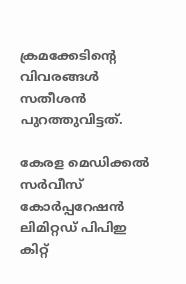ക്രമക്കേടിന്റെ വിവരങ്ങള്‍ സതീശന്‍ പുറത്തുവിട്ടത്.

കേരള മെഡിക്കല്‍ സര്‍വീസ് കോര്‍പ്പറേഷന്‍ ലിമിറ്റഡ് പിപിഇ കിറ്റ്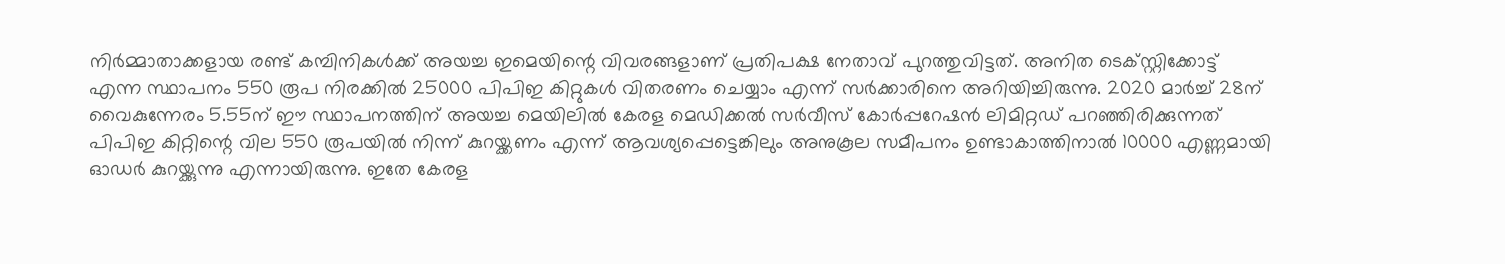നിര്‍മ്മാതാക്കളായ രണ്ട് കമ്പിനികള്‍ക്ക് അയച്ച ഇമെയിന്റെ വിവരങ്ങളാണ് പ്രതിപക്ഷ നേതാവ് പുറത്തുവിട്ടത്. അനിത ടെക്സ്റ്റിക്കോട്ട് എന്ന സ്ഥാപനം 550 രൂപ നിരക്കില്‍ 25000 പിപിഇ കിറ്റുകള്‍ വിതരണം ചെയ്യാം എന്ന് സര്‍ക്കാരിനെ അറിയിച്ചിരുന്നു. 2020 മാര്‍ച്ച് 28ന് വൈകുന്നേരം 5.55ന് ഈ സ്ഥാപനത്തിന് അയച്ച മെയിലില്‍ കേരള മെഡിക്കല്‍ സര്‍വീസ് കോര്‍പ്പറേഷന്‍ ലിമിറ്റഡ് പറഞ്ഞിരിക്കുന്നത് പിപിഇ കിറ്റിന്റെ വില 550 രൂപയില്‍ നിന്ന് കുറയ്ക്കണം എന്ന് ആവശ്യപ്പെട്ടെങ്കിലും അനുകൂല സമീപനം ഉണ്ടാകാത്തിനാല്‍ 10000 എണ്ണമായി ഓഡര്‍ കുറയ്ക്കുന്നു എന്നായിരുന്നു. ഇതേ കേരള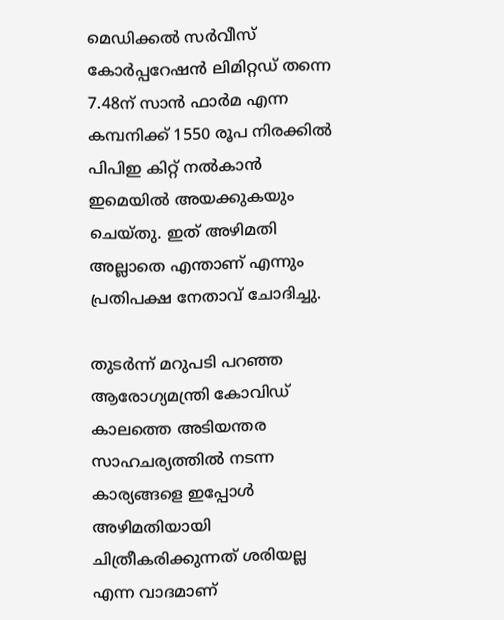മെഡിക്കല്‍ സര്‍വീസ് കോര്‍പ്പറേഷന്‍ ലിമിറ്റഡ് തന്നെ 7.48ന് സാന്‍ ഫാര്‍മ എന്ന കമ്പനിക്ക് 1550 രൂപ നിരക്കില്‍ പിപിഇ കിറ്റ് നല്‍കാന്‍ ഇമെയില്‍ അയക്കുകയും ചെയ്തു. ഇത് അഴിമതി അല്ലാതെ എന്താണ് എന്നും പ്രതിപക്ഷ നേതാവ് ചോദിച്ചു.

തുടര്‍ന്ന് മറുപടി പറഞ്ഞ ആരോഗ്യമന്ത്രി കോവിഡ് കാലത്തെ അടിയന്തര സാഹചര്യത്തില്‍ നടന്ന കാര്യങ്ങളെ ഇപ്പോള്‍ അഴിമതിയായി ചിത്രീകരിക്കുന്നത് ശരിയല്ല എന്ന വാദമാണ്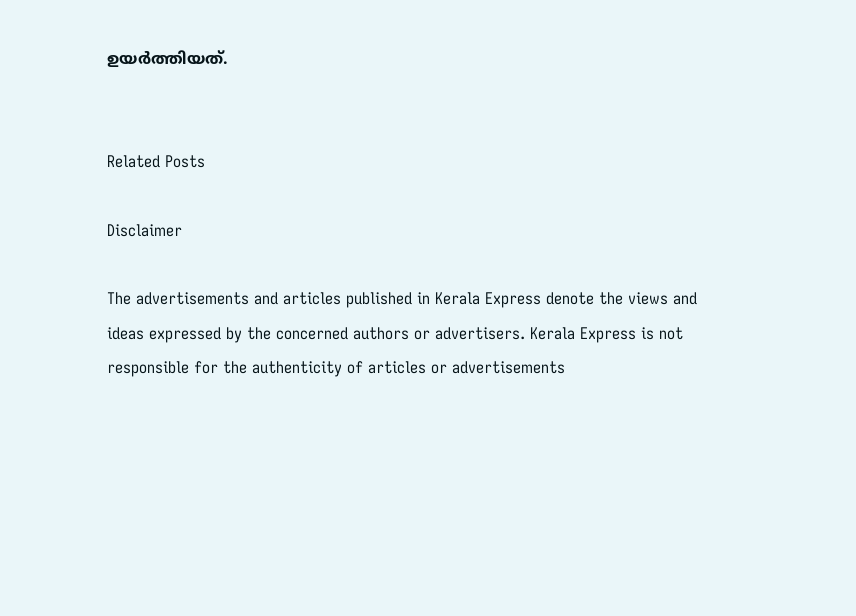ഉയര്‍ത്തിയത്.


Related Posts

Disclaimer

The advertisements and articles published in Kerala Express denote the views and ideas expressed by the concerned authors or advertisers. Kerala Express is not responsible for the authenticity of articles or advertisements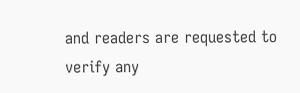and readers are requested to verify any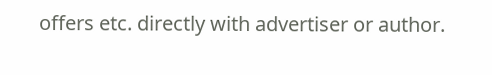offers etc. directly with advertiser or author.